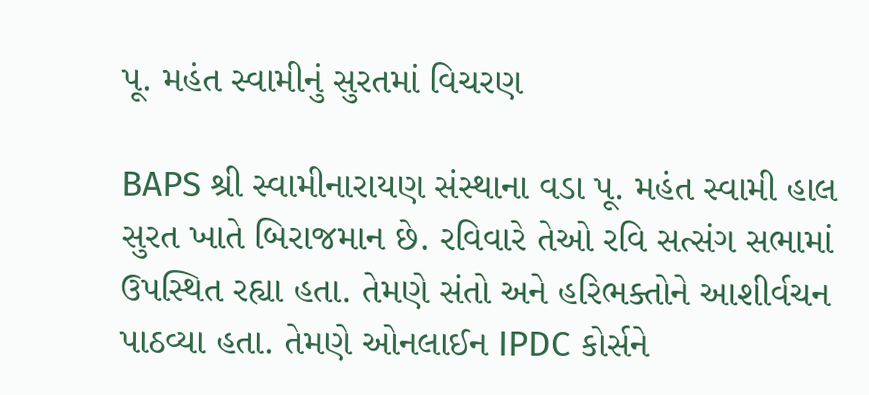પૂ. મહંત સ્વામીનું સુરતમાં વિચરણ

BAPS શ્રી સ્વામીનારાયણ સંસ્થાના વડા પૂ. મહંત સ્વામી હાલ સુરત ખાતે બિરાજમાન છે. રવિવારે તેઓ રવિ સત્સંગ સભામાં ઉપસ્થિત રહ્યા હતા. તેમણે સંતો અને હરિભક્તોને આશીર્વચન પાઠવ્યા હતા. તેમણે ઓનલાઈન IPDC કોર્સને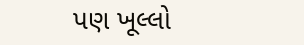પણ ખૂલ્લો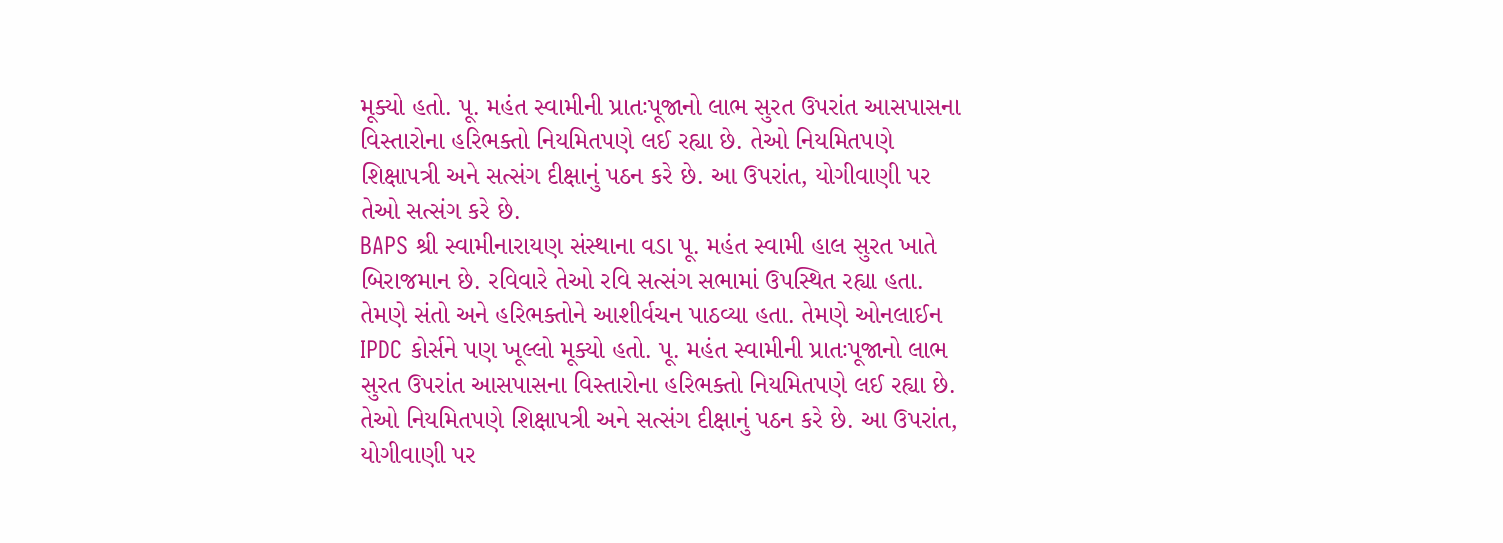મૂક્યો હતો. પૂ. મહંત સ્વામીની પ્રાતઃપૂજાનો લાભ સુરત ઉપરાંત આસપાસના વિસ્તારોના હરિભક્તો નિયમિતપણે લઈ રહ્યા છે. તેઓ નિયમિતપણે શિક્ષાપત્રી અને સત્સંગ દીક્ષાનું પઠન કરે છે. આ ઉપરાંત, યોગીવાણી પર તેઓ સત્સંગ કરે છે.
BAPS શ્રી સ્વામીનારાયણ સંસ્થાના વડા પૂ. મહંત સ્વામી હાલ સુરત ખાતે બિરાજમાન છે. રવિવારે તેઓ રવિ સત્સંગ સભામાં ઉપસ્થિત રહ્યા હતા. તેમણે સંતો અને હરિભક્તોને આશીર્વચન પાઠવ્યા હતા. તેમણે ઓનલાઈન IPDC કોર્સને પણ ખૂલ્લો મૂક્યો હતો. પૂ. મહંત સ્વામીની પ્રાતઃપૂજાનો લાભ સુરત ઉપરાંત આસપાસના વિસ્તારોના હરિભક્તો નિયમિતપણે લઈ રહ્યા છે. તેઓ નિયમિતપણે શિક્ષાપત્રી અને સત્સંગ દીક્ષાનું પઠન કરે છે. આ ઉપરાંત, યોગીવાણી પર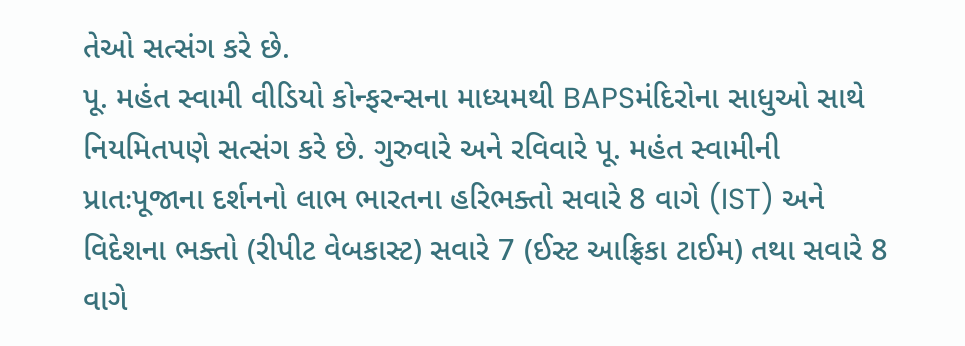તેઓ સત્સંગ કરે છે.
પૂ. મહંત સ્વામી વીડિયો કોન્ફરન્સના માધ્યમથી BAPSમંદિરોના સાધુઓ સાથે નિયમિતપણે સત્સંગ કરે છે. ગુરુવારે અને રવિવારે પૂ. મહંત સ્વામીની પ્રાતઃપૂજાના દર્શનનો લાભ ભારતના હરિભક્તો સવારે 8 વાગે (IST) અને વિદેશના ભક્તો (રીપીટ વેબકાસ્ટ) સવારે 7 (ઈસ્ટ આફ્રિકા ટાઈમ) તથા સવારે 8 વાગે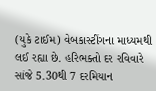(યુકે ટાઈમ) વેબકાસ્ટીંગના માધ્યમથી લઈ રહ્યા છે. હરિભક્તો દર રવિવારે સાંજે 5.30થી 7 દરમિયાન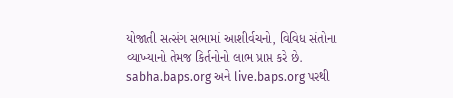યોજાતી સત્સંગ સભામાં આશીર્વચનો, વિવિધ સંતોના વ્યાખ્યાનો તેમજ કિર્તનોનો લાભ પ્રાપ્ત કરે છે. sabha.baps.org અને live.baps.org પરથી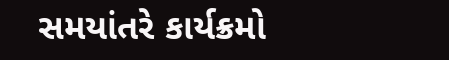સમયાંતરે કાર્યક્રમો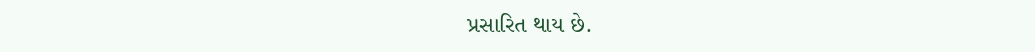પ્રસારિત થાય છે.